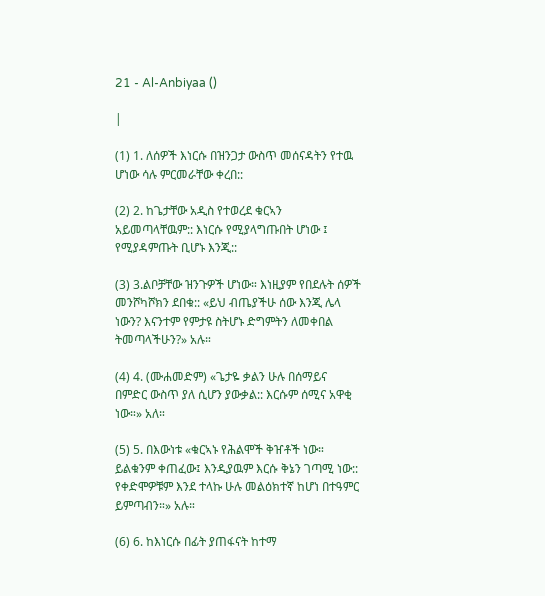21 - Al-Anbiyaa ()

|

(1) 1. ለሰዎች እነርሱ በዝንጋታ ውስጥ መሰናዳትን የተዉ ሆነው ሳሉ ምርመራቸው ቀረበ::

(2) 2. ከጌታቸው አዲስ የተወረደ ቁርኣን አይመጣላቸዉም:: እነርሱ የሚያላግጡበት ሆነው ፤ የሚያዳምጡት ቢሆኑ እንጂ::

(3) 3.ልቦቻቸው ዝንጉዎች ሆነው። እነዚያም የበደሉት ሰዎች መንሾካሾክን ደበቁ:: «ይህ ብጤያችሁ ሰው እንጂ ሌላ ነውን? እናንተም የምታዩ ስትሆኑ ድግምትን ለመቀበል ትመጣላችሁን?» አሉ።

(4) 4. (ሙሐመድም) «ጌታዬ ቃልን ሁሉ በሰማይና በምድር ውስጥ ያለ ሲሆን ያውቃል:: እርሱም ሰሚና አዋቂ ነው።» አለ።

(5) 5. በእውነቱ «ቁርኣኑ የሕልሞች ቅዠቶች ነው። ይልቁንም ቀጠፈው፤ እንዲያዉም እርሱ ቅኔን ገጣሚ ነው:: የቀድሞዎቹም እንደ ተላኩ ሁሉ መልዕክተኛ ከሆነ በተዓምር ይምጣብን።» አሉ።

(6) 6. ከእነርሱ በፊት ያጠፋናት ከተማ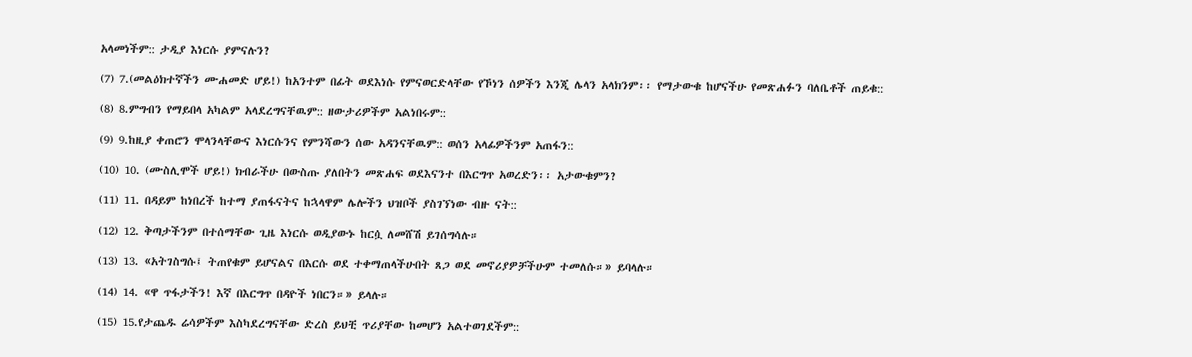አላመነችም:: ታዲያ እነርሱ ያምናሉን?

(7) 7.(መልዕክተኛችን ሙሐመድ ሆይ!) ከአንተም በፊት ወደእነሱ የምናወርድላቸው የኾነን ሰዎችን እንጂ ሌላን አላክንም፡፡ የማታውቁ ከሆናችሁ የመጽሐፉን ባለቤቶች ጠይቁ::

(8) 8.ምግብን የማይበላ አካልም አላደረግናቸዉም:: ዘውታሪዎችም አልነበሩም::

(9) 9.ከዚያ ቀጠሮን ሞላንላቸውና እነርሱንና የምንሻውን ሰው አዳንናቸዉም:: ወሰን አላፊዎችንም አጠፋን::

(10) 10. (ሙስሊሞች ሆይ!) ክብራችሁ በውስጡ ያለበትን መጽሐፍ ወደእናንተ በእርግጥ አወረድን፡፡ አታውቁምን?

(11) 11. በዳይም ከነበረች ከተማ ያጠፋናትና ከኋላዋም ሌሎችን ህዝቦች ያስገኘነው ብዙ ናት::

(12) 12. ቅጣታችንም በተሰማቸው ጊዜ እነርሱ ወዲያውኑ ከርሷ ለመሸሽ ይገሰግሳሉ።

(13) 13. «አትገስግሱ፤ ትጠየቁም ይሆናልና በእርሱ ወደ ተቀማጠላችሁበት ጸጋ ወደ መኖሪያዎቻችሁም ተመለሱ።» ይባላሉ።

(14) 14. «ዋ ጥፋታችን! እኛ በእርግጥ በዳዮች ነበርን።» ይላሉ።

(15) 15.የታጨዱ ሬሳዎችም እስካደረግናቸው ድረስ ይህቺ ጥሪያቸው ከመሆን አልተወገደችም::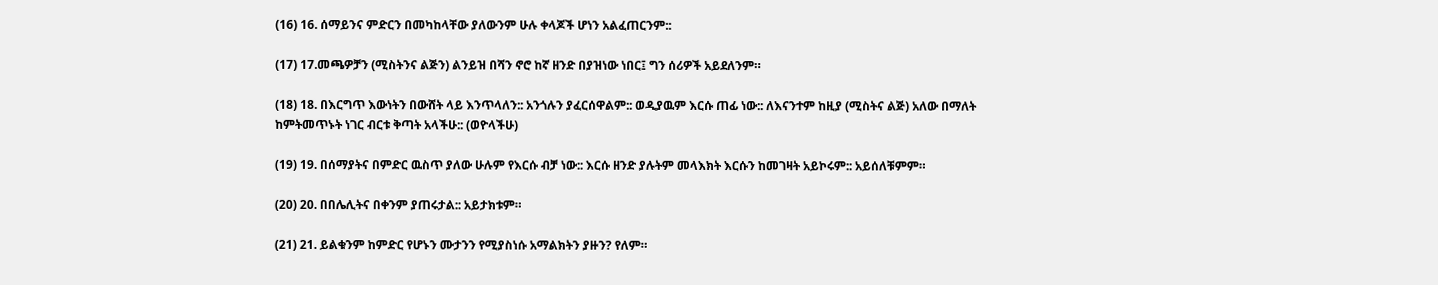(16) 16. ሰማይንና ምድርን በመካከላቸው ያለውንም ሁሉ ቀላጆች ሆነን አልፈጠርንም::

(17) 17.መጫዎቻን (ሚስትንና ልጅን) ልንይዝ በሻን ኖሮ ከኛ ዘንድ በያዝነው ነበር፤ ግን ሰሪዎች አይደለንም።

(18) 18. በእርግጥ እውነትን በውሸት ላይ እንጥላለን:: አንጎሉን ያፈርሰዋልም:: ወዲያዉም እርሱ ጠፊ ነው:: ለእናንተም ከዚያ (ሚስትና ልጅ) አለው በማለት ከምትመጥኑት ነገር ብርቱ ቅጣት አላችሁ:: (ወዮላችሁ)

(19) 19. በሰማያትና በምድር ዉስጥ ያለው ሁሉም የእርሱ ብቻ ነው:: እርሱ ዘንድ ያሉትም መላእክት እርሱን ከመገዛት አይኮሩም:: አይሰለቹምም።

(20) 20. በበሌሊትና በቀንም ያጠሩታል:: አይታክቱም።

(21) 21. ይልቁንም ከምድር የሆኑን ሙታንን የሚያስነሱ አማልክትን ያዙን? የለም።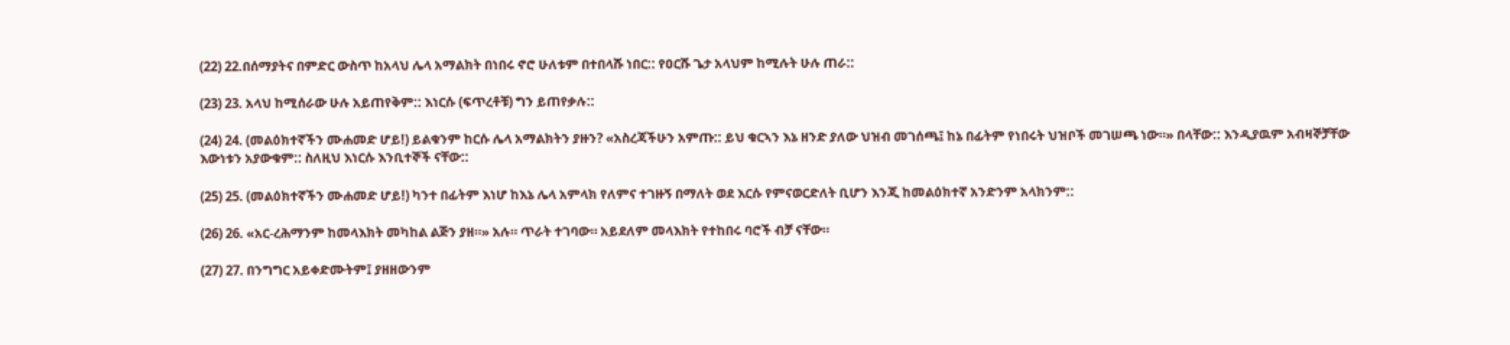(22) 22.በሰማያትና በምድር ውስጥ ከአላህ ሌላ አማልክት በነበሩ ኖሮ ሁለቱም በተበላሹ ነበር:: የዐርሹ ጌታ አላህም ከሚሉት ሁሉ ጠራ::

(23) 23. አላህ ከሚሰራው ሁሉ አይጠየቅም:: እነርሱ (ፍጥረቶቹ) ግን ይጠየቃሉ::

(24) 24. (መልዕክተኛችን ሙሐመድ ሆይ!) ይልቁንም ከርሱ ሌላ አማልክትን ያዙን? «አስረጃችሁን አምጡ:: ይህ ቁርኣን እኔ ዘንድ ያለው ህዝብ መገሰጫ፤ ከኔ በፊትም የነበሩት ህዝቦች መገሠጫ ነው።» በላቸው:: እንዲያዉም አብዛኞቻቸው እውነቱን አያውቁም:: ስለዚህ እነርሱ እንቢተኞች ናቸው::

(25) 25. (መልዕክተኛችን ሙሐመድ ሆይ!) ካንተ በፊትም እነሆ ከእኔ ሌላ አምላክ የለምና ተገዙኝ በማለት ወደ እርሱ የምናወርድለት ቢሆን እንጂ ከመልዕክተኛ አንድንም አላክንም::

(26) 26. «አር-ረሕማንም ከመላእክት መካከል ልጅን ያዘ።» አሉ። ጥራት ተገባው። አይደለም መላእክት የተከበሩ ባሮች ብቻ ናቸው።

(27) 27. በንግግር አይቀድሙትም፤ ያዘዘውንም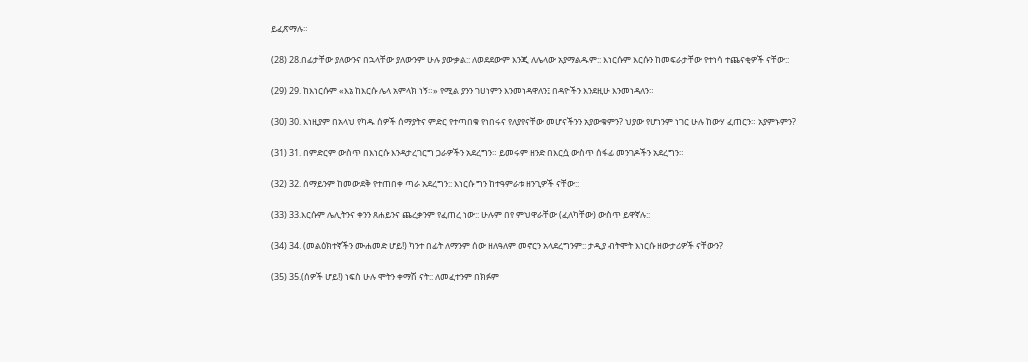ይፈጽማሉ።

(28) 28.በፊታቸው ያለውንና በኋላቸው ያለውንም ሁሉ ያውቃል:: ለወደደውም እንጂ ለሌላው አያማልዱም:: እነርሱም እርሱን ከመፍራታቸው የተነሳ ተጨናቂዎች ናቸው::

(29) 29. ከእነርሱም «እኔ ከእርሱ ሌላ አምላክ ነኝ።» የሚል ያንን ገሀነምን እንመነዳዋለን፤ በዳዮችን እንደዚሁ እንመነዳለን።

(30) 30. እነዚያም በአላህ የካዱ ሰዎች ሰማያትና ምድር የተጣበቁ የነበሩና የለያየናቸው መሆናችንን አያውቁምን? ህያው የሆነንም ነገር ሁሉ ከውሃ ፈጠርን። አያምኑምን?

(31) 31. በምድርም ውስጥ በእነርሱ እንዳታረገርግ ጋራዎችን አደረግን። ይመሩም ዘንድ በእርሷ ውስጥ ሰፋፊ መንገዶችን አደረግን።

(32) 32. ሰማይንም ከመውደቅ የተጠበቀ ጣራ አደረግን:: እነርሱ ግን ከተዓምራቱ ዘንጊዎች ናቸው::

(33) 33.እርሱም ሌሊትንና ቀንን ጸሐይንና ጨረቃንም የፈጠረ ነው:: ሁሉም በየ ምህዋራቸው (ፈለካቸው) ውስጥ ይዋኛሉ::

(34) 34. (መልዕክተኛችን ሙሐመድ ሆይ!) ካንተ በፊት ለማንም ሰው ዘለዓለም መኖርን አላደረግንም:: ታዲያ ብትሞት እነርሱ ዘውታሪዎች ናቸውን?

(35) 35.(ሰዎች ሆይ!) ነፍስ ሁሉ ሞትን ቀማሽ ናት:: ለመፈተንም በክፉም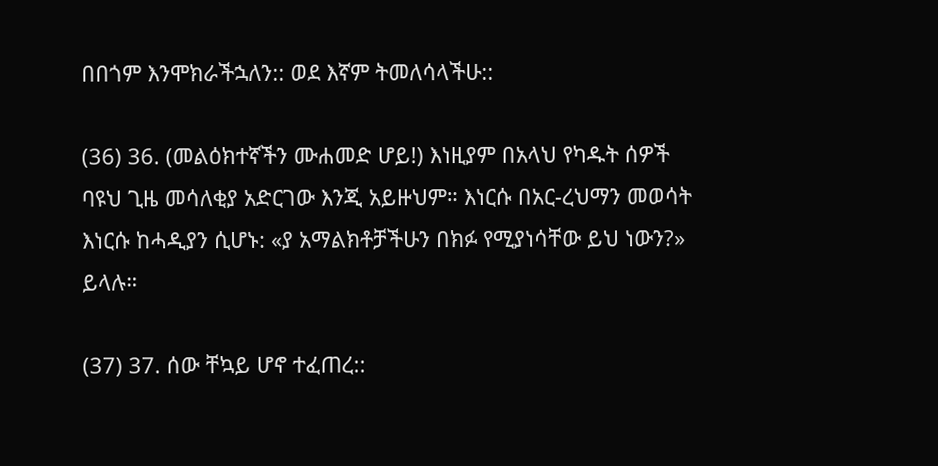በበጎም እንሞክራችኋለን:: ወደ እኛም ትመለሳላችሁ::

(36) 36. (መልዕክተኛችን ሙሐመድ ሆይ!) እነዚያም በአላህ የካዱት ሰዎች ባዩህ ጊዜ መሳለቂያ አድርገው እንጂ አይዙህም። እነርሱ በአር-ረህማን መወሳት እነርሱ ከሓዲያን ሲሆኑ: «ያ አማልክቶቻችሁን በክፉ የሚያነሳቸው ይህ ነውን?» ይላሉ።

(37) 37. ሰው ቸኳይ ሆኖ ተፈጠረ::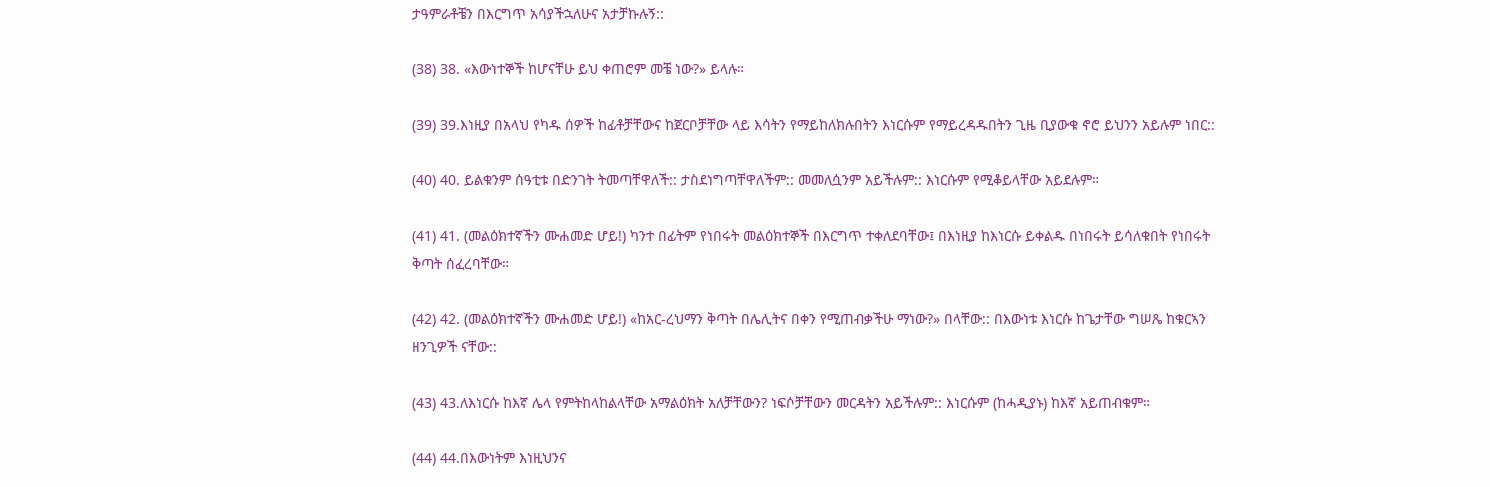ታዓምራቶቼን በእርግጥ አሳያችኋለሁና አታቻኩሉኝ::

(38) 38. «እውነተኞች ከሆናቸሁ ይህ ቀጠሮም መቼ ነው?» ይላሉ።

(39) 39.እነዚያ በአላህ የካዱ ሰዎች ከፊቶቻቸውና ከጀርቦቻቸው ላይ እሳትን የማይከለክሉበትን እነርሱም የማይረዳዱበትን ጊዜ ቢያውቁ ኖሮ ይህንን አይሉም ነበር::

(40) 40. ይልቁንም ሰዓቲቱ በድንገት ትመጣቸዋለች:: ታስደነግጣቸዋለችም:: መመለሷንም አይችሉም:: እነርሱም የሚቆይላቸው አይደሉም።

(41) 41. (መልዕክተኛችን ሙሐመድ ሆይ!) ካንተ በፊትም የነበሩት መልዕክተኞች በእርግጥ ተቀለደባቸው፤ በእነዚያ ከእነርሱ ይቀልዱ በነበሩት ይሳለቁበት የነበሩት ቅጣት ሰፈረባቸው።

(42) 42. (መልዕክተኛችን ሙሐመድ ሆይ!) «ከአር-ረህማን ቅጣት በሌሊትና በቀን የሚጠብቃችሁ ማነው?» በላቸው:: በእውነቱ እነርሱ ከጌታቸው ግሠጼ ከቁርኣን ዘንጊዎች ናቸው::

(43) 43.ለእነርሱ ከእኛ ሌላ የምትከላከልላቸው አማልዕክት አለቻቸውን? ነፍሶቻቸውን መርዳትን አይችሉም:: እነርሱም (ከሓዲያኑ) ከእኛ አይጠብቁም።

(44) 44.በእውነትም እነዚህንና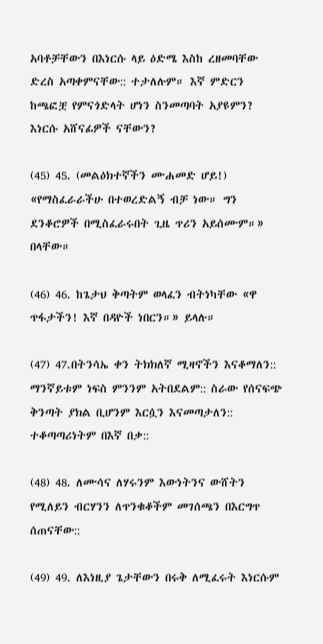አባቶቻቸውን በእነርሱ ላይ ዕድሜ እስከ ረዘመባቸው ድረስ አጣቀምናቸው:: ተታለሉም። እኛ ምድርን ከጫፎቿ የምናጎድላት ሆነን ስንመጣባት አያዩምን? እነርሱ አሸናፊዎች ናቸውን?

(45) 45. (መልዕክተኛችን ሙሐመድ ሆይ!) «የማስፈራራችሁ በተወረድልኝ ብቻ ነው። ግን ደንቆሮዎች በሚስፈራሩበት ጊዜ ጥሪን አይሰሙም።» በላቸው።

(46) 46. ከጌታህ ቅጣትም ወላፈን ብትነካቸው «ዋ ጥፋታችን! እኛ በዳዮች ነበርን።» ይላሉ።

(47) 47.በትንሳኤ ቀን ትክክለኛ ሚዛኖችን እናቆማለን:: ማንኛይቱም ነፍስ ምንንም አትበደልም:: ስራው የሰናፍጭ ቅንጣት ያክል ቢሆንም እርሷን እናመጣታለን:: ተቆጣጣሪነትም በእኛ በቃ::

(48) 48. ለሙሳና ለሃሩንም እውነትንና ውሸትን የሚለይን ብርሃንን ለጥንቁቆችም መገሰጫን በእርግጥ ሰጠናቸው::

(49) 49. ለእነዚያ ጌታቸውን በሩቅ ለሚፈሩት እነርሱም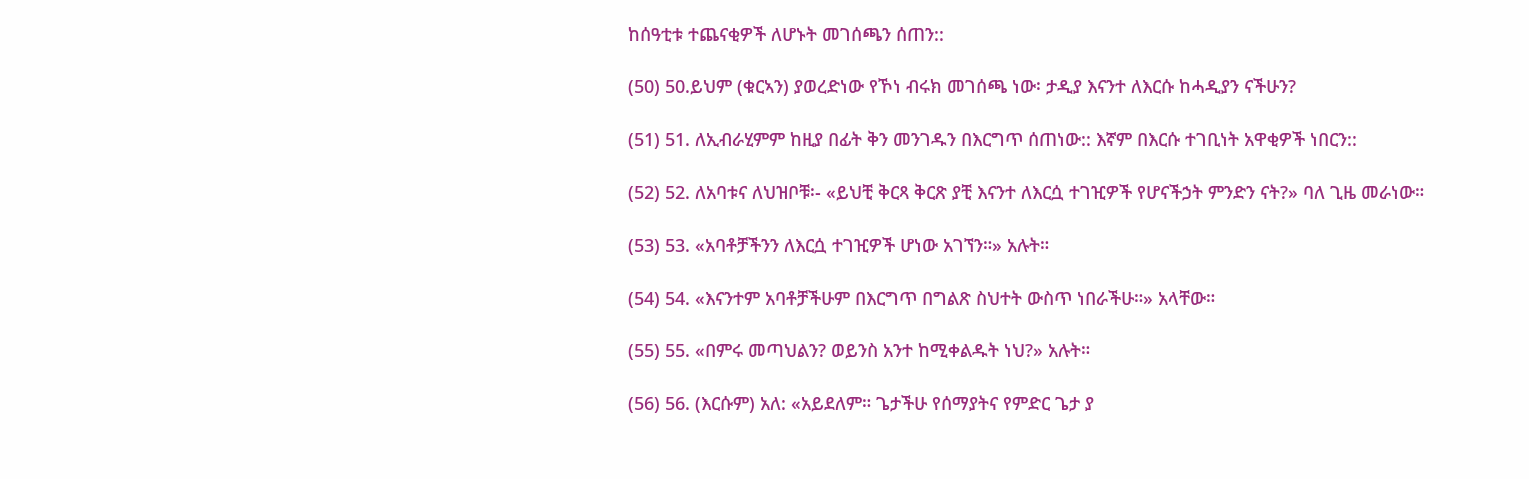ከሰዓቲቱ ተጨናቂዎች ለሆኑት መገሰጫን ሰጠን::

(50) 50.ይህም (ቁርኣን) ያወረድነው የኾነ ብሩክ መገሰጫ ነው፡ ታዲያ እናንተ ለእርሱ ከሓዲያን ናችሁን?

(51) 51. ለኢብራሂምም ከዚያ በፊት ቅን መንገዱን በእርግጥ ሰጠነው:: እኛም በእርሱ ተገቢነት አዋቂዎች ነበርን::

(52) 52. ለአባቱና ለህዝቦቹ፡- «ይህቺ ቅርጻ ቅርጽ ያቺ እናንተ ለእርሷ ተገዢዎች የሆናችኃት ምንድን ናት?» ባለ ጊዜ መራነው።

(53) 53. «አባቶቻችንን ለእርሷ ተገዢዎች ሆነው አገኘን።» አሉት።

(54) 54. «እናንተም አባቶቻችሁም በእርግጥ በግልጽ ስህተት ውስጥ ነበራችሁ።» አላቸው።

(55) 55. «በምሩ መጣህልን? ወይንስ አንተ ከሚቀልዱት ነህ?» አሉት።

(56) 56. (እርሱም) አለ: «አይደለም። ጌታችሁ የሰማያትና የምድር ጌታ ያ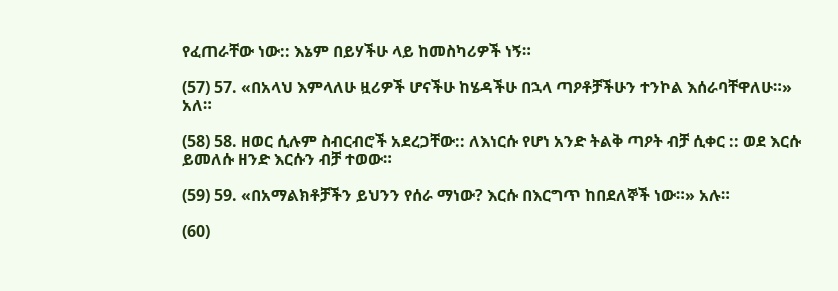የፈጠራቸው ነው:: እኔም በይሃችሁ ላይ ከመስካሪዎች ነኝ።

(57) 57. «በአላህ እምላለሁ ዟሪዎች ሆናችሁ ከሄዳችሁ በኋላ ጣዖቶቻችሁን ተንኮል እሰራባቸዋለሁ።» አለ።

(58) 58. ዘወር ሲሉም ስብርብሮች አደረጋቸው:: ለእነርሱ የሆነ አንድ ትልቅ ጣዖት ብቻ ሲቀር :: ወደ እርሱ ይመለሱ ዘንድ እርሱን ብቻ ተወው።

(59) 59. «በአማልክቶቻችን ይህንን የሰራ ማነው? እርሱ በእርግጥ ከበደለኞች ነው።» አሉ።

(60)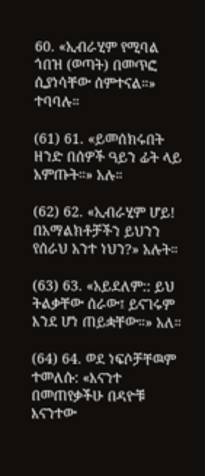60. «ኢብራሂም የሚባል ጎበዝ (ወጣት) በመጥፎ ሲያነሳቸው ሰምተናል።» ተባባሉ።

(61) 61. «ይመሰክሩበት ዘንድ በሰዎች ዓይን ፊት ላይ አምጡት።» አሉ።

(62) 62. «ኢብራሂም ሆይ! በአማልክቶቻችን ይህንን የሰራህ አንተ ነህን?» አሉት።

(63) 63. «አይደለም:: ይህ ትልቃቸው ሰራው፤ ይናገሩም እንደ ሆነ ጠይቋቸው።» አለ።

(64) 64. ወደ ነፍሶቻቸዉም ተመለሱ: «እናንተ በመጠየቃችሁ በዳዮቹ እናንተው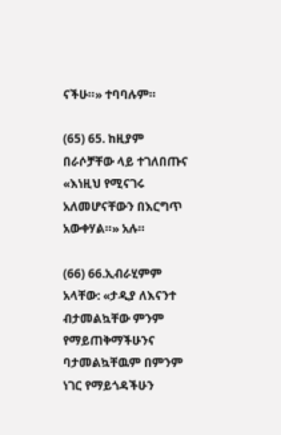ናችሁ።» ተባባሉም።

(65) 65. ከዚያም በራሶቻቸው ላይ ተገለበጡና «እነዚህ የሚናገሩ አለመሆናቸውን በእርግጥ አውቀሃል።» አሉ።

(66) 66.ኢብራሂምም አላቸው: «ታዲያ ለእናንተ ብታመልኳቸው ምንም የማይጠቅማችሁንና ባታመልኳቸዉም በምንም ነገር የማይጎዳችሁን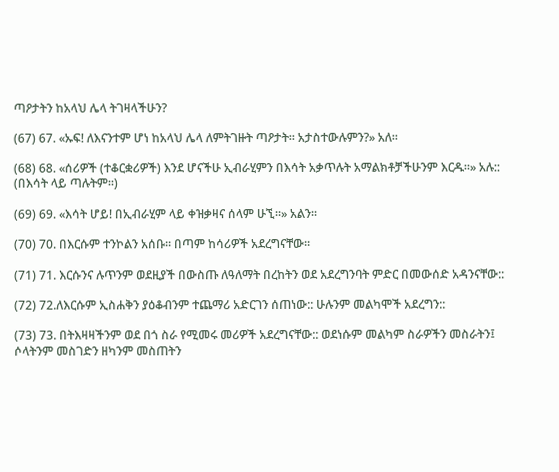ጣዖታትን ከአላህ ሌላ ትገዛላችሁን?

(67) 67. «ኡፍ! ለእናንተም ሆነ ከአላህ ሌላ ለምትገዙት ጣዖታት። አታስተውሉምን?» አለ።

(68) 68. «ሰሪዎች (ተቆርቋሪዎች) እንደ ሆናችሁ ኢብራሂምን በእሳት አቃጥሉት አማልክቶቻችሁንም እርዱ።» አሉ:: (በእሳት ላይ ጣሉትም።)

(69) 69. «እሳት ሆይ! በኢብራሂም ላይ ቀዝቃዛና ሰላም ሁኚ።» አልን።

(70) 70. በእርሱም ተንኮልን አሰቡ። በጣም ከሳሪዎች አደረግናቸው።

(71) 71. እርሱንና ሉጥንም ወደዚያች በውስጡ ለዓለማት በረከትን ወደ አደረግንባት ምድር በመውሰድ አዳንናቸው::

(72) 72.ለእርሱም ኢስሐቅን ያዕቆብንም ተጨማሪ አድርገን ሰጠነው:: ሁሉንም መልካሞች አደረግን::

(73) 73. በትእዛዛችንም ወደ በጎ ስራ የሚመሩ መሪዎች አደረግናቸው:: ወደነሱም መልካም ስራዎችን መስራትን፤ ሶላትንም መስገድን ዘካንም መስጠትን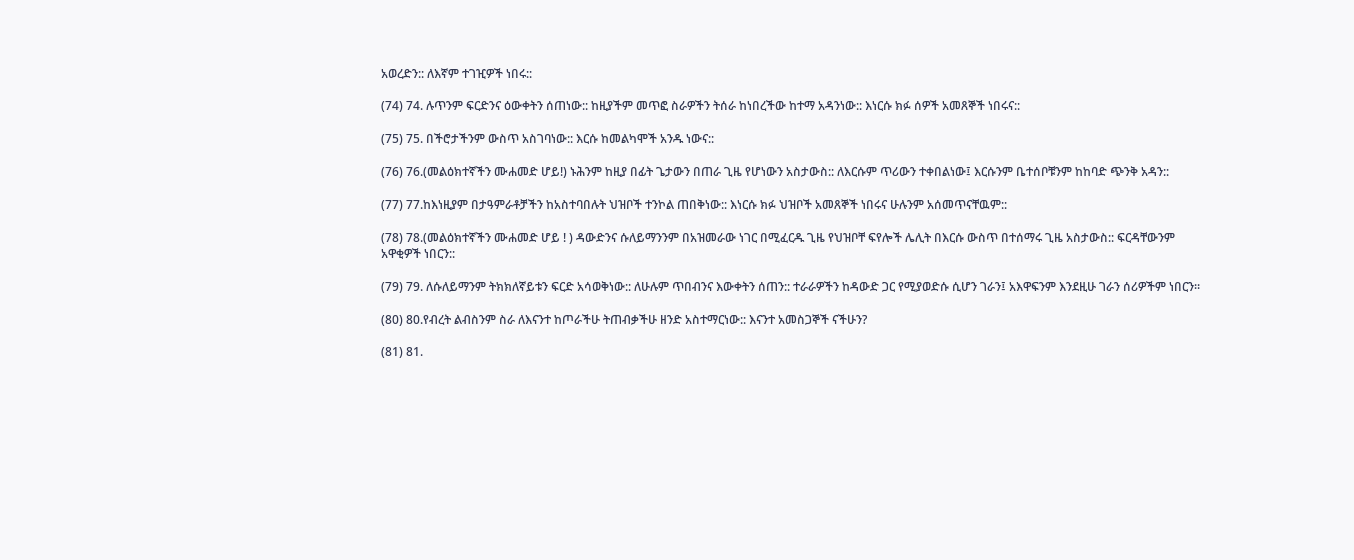አወረድን:: ለእኛም ተገዢዎች ነበሩ::

(74) 74. ሉጥንም ፍርድንና ዕውቀትን ሰጠነው:: ከዚያችም መጥፎ ስራዎችን ትሰራ ከነበረችው ከተማ አዳንነው:: እነርሱ ክፉ ሰዎች አመጸኞች ነበሩና::

(75) 75. በችሮታችንም ውስጥ አስገባነው:: እርሱ ከመልካሞች አንዱ ነውና::

(76) 76.(መልዕክተኛችን ሙሐመድ ሆይ!) ኑሕንም ከዚያ በፊት ጌታውን በጠራ ጊዜ የሆነውን አስታውስ:: ለእርሱም ጥሪውን ተቀበልነው፤ እርሱንም ቤተሰቦቹንም ከከባድ ጭንቅ አዳን::

(77) 77.ከእነዚያም በታዓምራቶቻችን ከአስተባበሉት ህዝቦች ተንኮል ጠበቅነው:: እነርሱ ክፉ ህዝቦች አመጸኞች ነበሩና ሁሉንም አሰመጥናቸዉም::

(78) 78.(መልዕክተኛችን ሙሐመድ ሆይ ! ) ዳውድንና ሱለይማንንም በአዝመራው ነገር በሚፈርዱ ጊዜ የህዝቦቸ ፍየሎች ሌሊት በእርሱ ውስጥ በተሰማሩ ጊዜ አስታውስ:: ፍርዳቸውንም አዋቂዎች ነበርን::

(79) 79. ለሱለይማንም ትክክለኛይቱን ፍርድ አሳወቅነው:: ለሁሉም ጥበብንና እውቀትን ሰጠን:: ተራራዎችን ከዳውድ ጋር የሚያወድሱ ሲሆን ገራን፤ አእዋፍንም እንደዚሁ ገራን ሰሪዎችም ነበርን።

(80) 80.የብረት ልብስንም ስራ ለእናንተ ከጦራችሁ ትጠብቃችሁ ዘንድ አስተማርነው:: እናንተ አመስጋኞች ናችሁን?

(81) 81.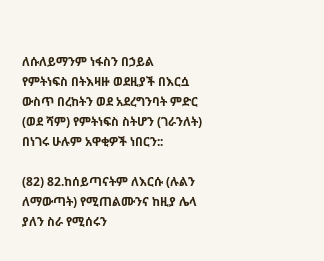ለሱለይማንም ነፋስን በኃይል የምትነፍስ በትእዛዙ ወደዚያች በእርሷ ውስጥ በረከትን ወደ አደረግንባት ምድር (ወደ ሻም) የምትነፍስ ስትሆን (ገራንለት) በነገሩ ሁሉም አዋቂዎች ነበርን::

(82) 82.ከሰይጣናትም ለእርሱ (ሉልን ለማውጣት) የሚጠልሙንና ከዚያ ሌላ ያለን ስራ የሚሰሩን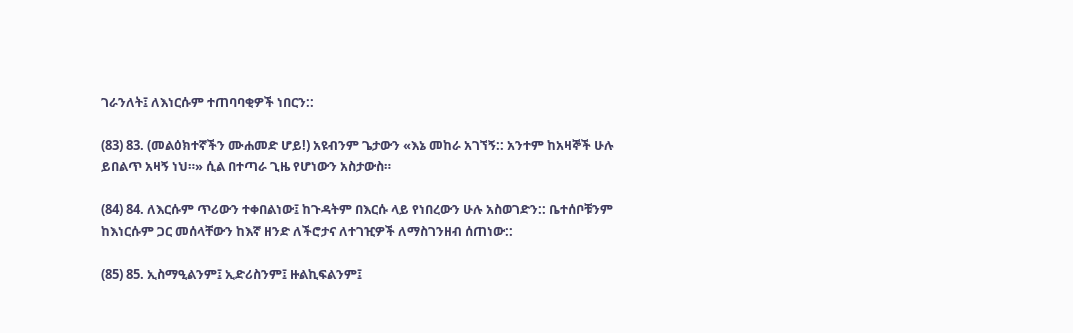ገራንለት፤ ለእነርሱም ተጠባባቂዎች ነበርን::

(83) 83. (መልዕክተኛችን ሙሐመድ ሆይ!) አዩብንም ጌታውን «እኔ መከራ አገኘኝ:: አንተም ከአዛኞች ሁሉ ይበልጥ አዛኝ ነህ።» ሲል በተጣራ ጊዜ የሆነውን አስታውስ።

(84) 84. ለእርሱም ጥሪውን ተቀበልነው፤ ከጉዳትም በእርሱ ላይ የነበረውን ሁሉ አስወገድን:: ቤተሰቦቹንም ከእነርሱም ጋር መሰላቸውን ከእኛ ዘንድ ለችሮታና ለተገዢዎች ለማስገንዘብ ሰጠነው::

(85) 85. ኢስማዒልንም፤ ኢድሪስንም፤ ዙልኪፍልንም፤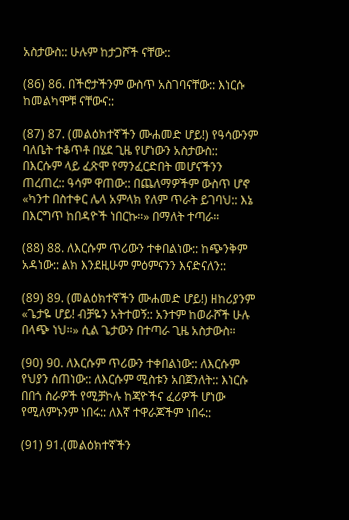አስታውስ:: ሁሉም ከታጋሾች ናቸው::

(86) 86. በችሮታችንም ውስጥ አስገባናቸው:: እነርሱ ከመልካሞቹ ናቸውና::

(87) 87. (መልዕክተኛችን ሙሐመድ ሆይ!) የዓሳውንም ባለቤት ተቆጥቶ በሄደ ጊዜ የሆነውን አስታውስ:: በእርሱም ላይ ፈጽሞ የማንፈርድበት መሆናችንን ጠረጠረ:: ዓሳም ዋጠው:: በጨለማዎችም ውስጥ ሆኖ «ካንተ በስተቀር ሌላ አምላክ የለም ጥራት ይገባህ:: እኔ በእርግጥ ከበዳዮች ነበርኩ።» በማለት ተጣራ።

(88) 88. ለእርሱም ጥሪውን ተቀበልነው:: ከጭንቅም አዳነው:: ልክ እንደዚሁም ምዕምናንን እናድናለን::

(89) 89. (መልዕክተኛችን ሙሐመድ ሆይ!) ዘከሪያንም «ጌታዬ ሆይ! ብቻዬን አትተወኝ:: አንተም ከወራሾች ሁሉ በላጭ ነህ።» ሲል ጌታውን በተጣራ ጊዜ አስታውስ።

(90) 90. ለእርሱም ጥሪውን ተቀበልነው:: ለእርሱም የህያን ሰጠነው:: ለእርሱም ሚስቱን አበጀንለት:: እነርሱ በበጎ ስራዎች የሚቻኮሉ ከጃዮችና ፈሪዎች ሆነው የሚለምኑንም ነበሩ:: ለእኛ ተዋራጆችም ነበሩ::

(91) 91.(መልዕክተኛችን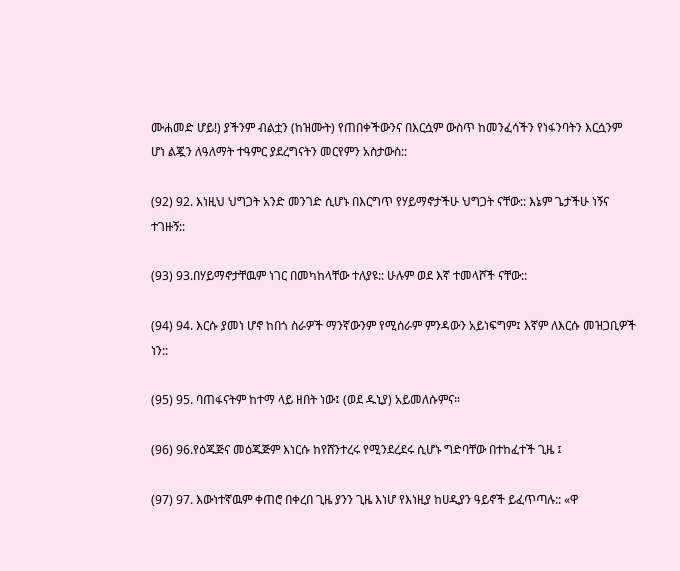ሙሐመድ ሆይ!) ያችንም ብልቷን (ከዝሙት) የጠበቀችውንና በእርሷም ውስጥ ከመንፈሳችን የነፋንባትን እርሷንም ሆነ ልጇን ለዓለማት ተዓምር ያደረግናትን መርየምን አስታውስ::

(92) 92. እነዚህ ህግጋት አንድ መንገድ ሲሆኑ በእርግጥ የሃይማኖታችሁ ህግጋት ናቸው:: እኔም ጌታችሁ ነኝና ተገዙኝ::

(93) 93.በሃይማኖታቸዉም ነገር በመካከላቸው ተለያዩ:: ሁሉም ወደ እኛ ተመላሾች ናቸው::

(94) 94. እርሱ ያመነ ሆኖ ከበጎ ስራዎች ማንኛውንም የሚሰራም ምንዳውን አይነፍግም፤ እኛም ለእርሱ መዝጋቢዎች ነን::

(95) 95. ባጠፋናትም ከተማ ላይ ዘበት ነው፤ (ወደ ዱኒያ) አይመለሱምና።

(96) 96.የዕጁጅና መዕጁጅም እነርሱ ከየሸንተረሩ የሚንደረደሩ ሲሆኑ ግድባቸው በተከፈተች ጊዜ ፤

(97) 97. እውነተኛዉም ቀጠሮ በቀረበ ጊዜ ያንን ጊዜ እነሆ የእነዚያ ከሀዲያን ዓይኖች ይፈጥጣሉ:: «ዋ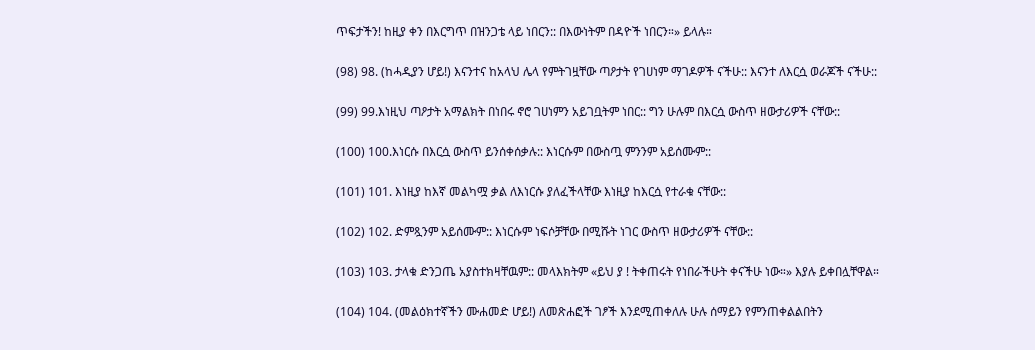ጥፍታችን! ከዚያ ቀን በእርግጥ በዝንጋቴ ላይ ነበርን:: በእውነትም በዳዮች ነበርን።» ይላሉ።

(98) 98. (ከሓዲያን ሆይ!) እናንተና ከአላህ ሌላ የምትገዟቸው ጣዖታት የገሀነም ማገዶዎች ናችሁ:: እናንተ ለእርሷ ወራጆች ናችሁ::

(99) 99.እነዚህ ጣዖታት አማልክት በነበሩ ኖሮ ገሀነምን አይገቧትም ነበር:: ግን ሁሉም በእርሷ ውስጥ ዘውታሪዎች ናቸው::

(100) 100.እነርሱ በእርሷ ውስጥ ይንሰቀሰቃሉ:: እነርሱም በውስጧ ምንንም አይሰሙም::

(101) 101. እነዚያ ከእኛ መልካሟ ቃል ለእነርሱ ያለፈችላቸው እነዚያ ከእርሷ የተራቁ ናቸው::

(102) 102. ድምጿንም አይሰሙም:: እነርሱም ነፍሶቻቸው በሚሹት ነገር ውስጥ ዘውታሪዎች ናቸው::

(103) 103. ታላቁ ድንጋጤ አያስተክዛቸዉም:: መላእክትም «ይህ ያ ! ትቀጠሩት የነበራችሁት ቀናችሁ ነው።» እያሉ ይቀበሏቸዋል።

(104) 104. (መልዕክተኛችን ሙሐመድ ሆይ!) ለመጽሐፎች ገፆች እንደሚጠቀለሉ ሁሉ ሰማይን የምንጠቀልልበትን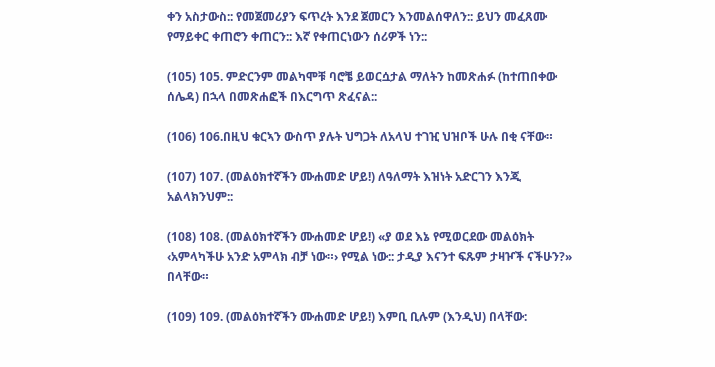ቀን አስታውስ:: የመጀመሪያን ፍጥረት እንደ ጀመርን እንመልሰዋለን:: ይህን መፈጸሙ የማይቀር ቀጠሮን ቀጠርን:: እኛ የቀጠርነውን ሰሪዎች ነን::

(105) 105. ምድርንም መልካሞቹ ባሮቼ ይወርሷታል ማለትን ከመጽሐፉ (ከተጠበቀው ሰሌዳ) በኋላ በመጽሐፎች በእርግጥ ጽፈናል::

(106) 106.በዚህ ቁርኣን ውስጥ ያሉት ህግጋት ለአላህ ተገዢ ህዝቦች ሁሉ በቂ ናቸው።

(107) 107. (መልዕክተኛችን ሙሐመድ ሆይ!) ለዓለማት እዝነት አድርገን እንጂ አልላክንህም::

(108) 108. (መልዕክተኛችን ሙሐመድ ሆይ!) «ያ ወደ እኔ የሚወርደው መልዕክት ‹አምላካችሁ አንድ አምላክ ብቻ ነው።› የሚል ነው:: ታዲያ እናንተ ፍጹም ታዛዦች ናችሁን?» በላቸው።

(109) 109. (መልዕክተኛችን ሙሐመድ ሆይ!) እምቢ ቢሉም (እንዲህ) በላቸው: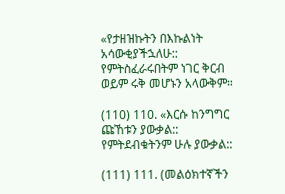«የታዘዝኩትን በእኩልነት አሳውቂያችኋለሁ:: የምትስፈራሩበትም ነገር ቅርብ ወይም ሩቅ መሆኑን አላውቅም።

(110) 110. «እርሱ ከንግግር ጩኸቱን ያውቃል:: የምትደብቁትንም ሁሉ ያውቃል::

(111) 111. (መልዕክተኛችን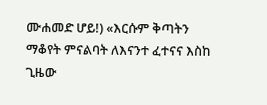ሙሐመድ ሆይ!) «እርሱም ቅጣትን ማቆየት ምናልባት ለእናንተ ፈተናና እስከ ጊዜው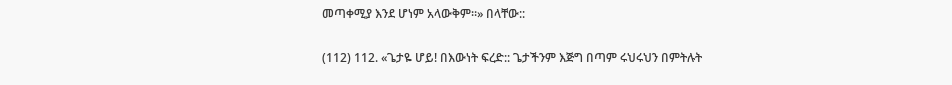መጣቀሚያ እንደ ሆነም አላውቅም።» በላቸው::

(112) 112. «ጌታዬ ሆይ! በእውነት ፍረድ:: ጌታችንም እጅግ በጣም ሩህሩህን በምትሉት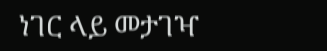ነገር ላይ መታገዣ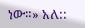ነው።» አለ::